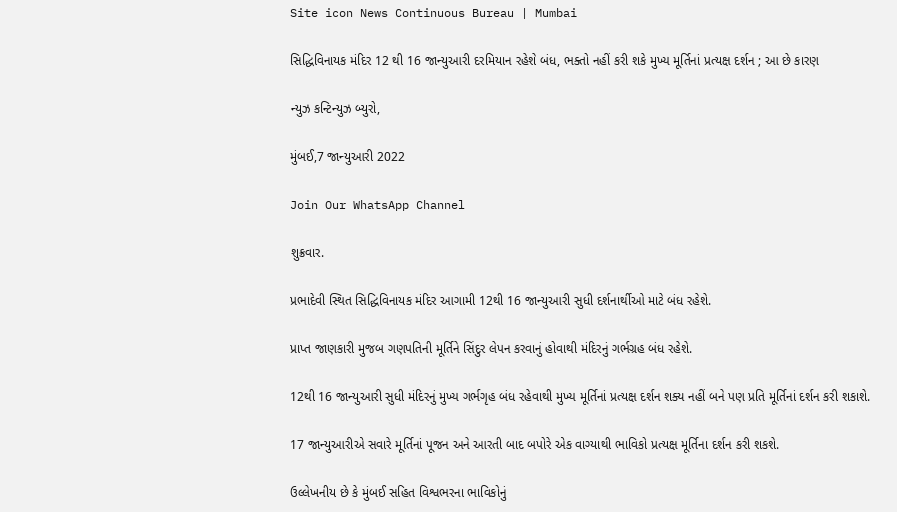Site icon News Continuous Bureau | Mumbai

સિદ્ધિવિનાયક મંદિર 12 થી 16 જાન્યુઆરી દરમિયાન રહેશે બંધ, ભક્તો નહીં કરી શકે મુખ્ય મૂર્તિનાં પ્રત્યક્ષ દર્શન ; આ છે કારણ

ન્યુઝ કન્ટિન્યુઝ બ્યુરો,

મુંબઈ,7 જાન્યુઆરી 2022

Join Our WhatsApp Channel

શુક્રવાર.

પ્રભાદેવી સ્થિત સિદ્ધિવિનાયક મંદિર આગામી 12થી 16 જાન્યુઆરી સુધી દર્શનાર્થીઓ માટે બંધ રહેશે.

પ્રાપ્ત જાણકારી મુજબ ગણપતિની મૂર્તિને સિંદુર લેપન કરવાનું હોવાથી મંદિરનું ગર્ભગ્રહ બંધ રહેશે.

12થી 16 જાન્યુઆરી સુધી મંદિરનું મુખ્ય ગર્ભગૃહ બંધ રહેવાથી મુખ્ય મૂર્તિનાં પ્રત્યક્ષ દર્શન શક્ય નહીં બને પણ પ્રતિ મૂર્તિનાં દર્શન કરી શકાશે.

17 જાન્યુઆરીએ સવારે મૂર્તિનાં પૂજન અને આરતી બાદ બપોરે એક વાગ્યાથી ભાવિકો પ્રત્યક્ષ મૂર્તિના દર્શન કરી શકશે.

ઉલ્લેખનીય છે કે મુંબઈ સહિત વિશ્વભરના ભાવિકોનું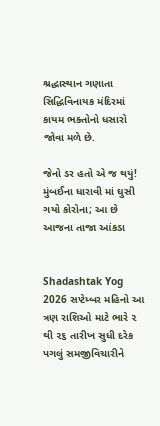શ્રદ્ધાસ્થાન ગણાતા સિદ્ધિવિનાયક મંદિરમાં કાયમ ભક્તોનો ધસારો જોવા મળે છે.

જેનો ડર હતો એ જ થયું! મુંબઈના ધારાવી માં ઘુસી ગયો કોરોના; આ છે આજના તાજા આંકડા


Shadashtak Yog 2026 સપ્ટેમ્બર મહિનો આ ત્રણ રાશિઓ માટે ભારે ૨ થી ૨૬ તારીખ સુધી દરેક પગલું સમજીવિચારીને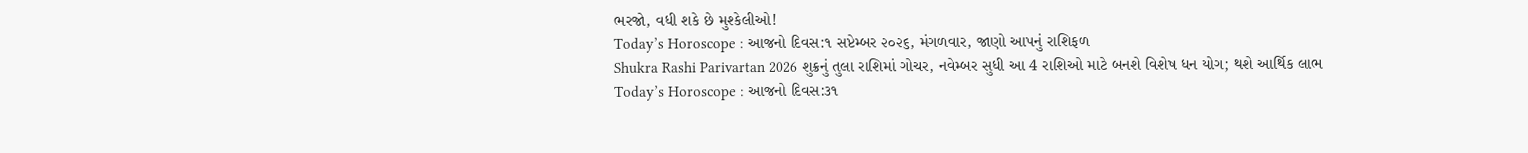ભરજો, વધી શકે છે મુશ્કેલીઓ!
Today’s Horoscope : આજનો દિવસ:૧ સપ્ટેમ્બર ૨૦૨૬, મંગળવાર, જાણો આપનું રાશિફળ
Shukra Rashi Parivartan 2026 શુક્રનું તુલા રાશિમાં ગોચર, નવેમ્બર સુધી આ 4 રાશિઓ માટે બનશે વિશેષ ધન યોગ; થશે આર્થિક લાભ
Today’s Horoscope : આજનો દિવસ:૩૧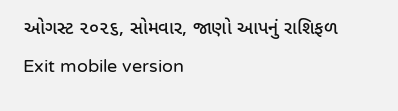ઓગસ્ટ ૨૦૨૬, સોમવાર, જાણો આપનું રાશિફળ
Exit mobile version